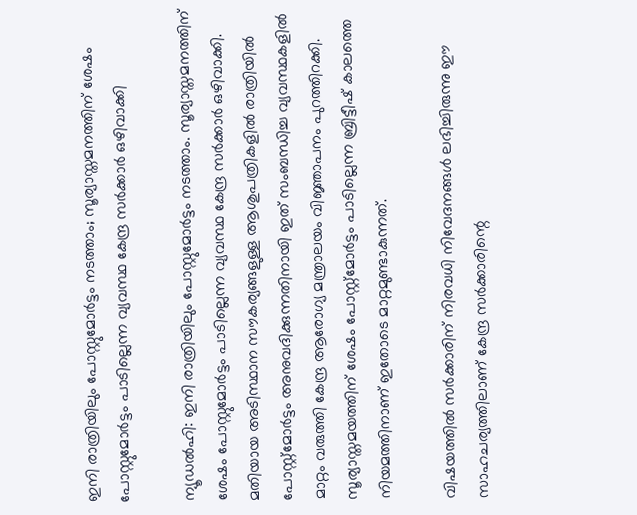ഇനി രാത്രിയിലും പോസ്റ്റുമോർട്ടം നടത്താം; സൂര്യാസ്തമനത്തിന് ശേഷം പോസ്റ്റുമോർട്ടം പാടില്ലെന്ന വ്യവസ്ഥ കേന്ദ്ര സർക്കാർ ഒഴിവാക്കി

ന്യൂഡൽഹി: ഇനി രാത്രിയിലും പോസ്റ്റുമോർട്ടം നടത്താം. സൂര്യാസ്തമനത്തിന് ശേഷം പോസ്റ്റുമോർട്ടം പാടില്ലെന്ന വ്യവസ്ഥ കേന്ദ്ര സർക്കാർ ഒഴിവാക്കി. മതിയായ അടിസ്ഥാന സൗകര്യങ്ങളുള്ള ആശുപത്രികളിൽ രാത്രിയിൽ പോസ്റ്റ്‌മോർട്ടം അനുവദിക്കുന്നതിനായി ഇത് സംബന്ധിച്ച വ്യവസ്ഥകളിൽ മാറ്റം വരുത്തി കേന്ദ്ര ആരോഗ്യ മന്ത്രാലയം വിജ്ഞാപനം പുറത്തിറക്കി. സൂര്യാസ്തമയത്തിന് ശേഷം പോസ്റ്റ്‌മോർട്ടം പാടില്ലെന്ന ബ്രിട്ടീഷ് കാലത്തെ നിയമത്തിനാണ് ഇതോടെ മാറ്റമുണ്ടാകുന്നത്.

വിഷയത്തിൽ സർക്കാരിന് നിരവധി നിവേദനങ്ങൾ ലഭിച്ചിരുന്നു ഈ സാഹചര്യത്തിലാണ് കേന്ദ്ര സർക്കാരിന്റെ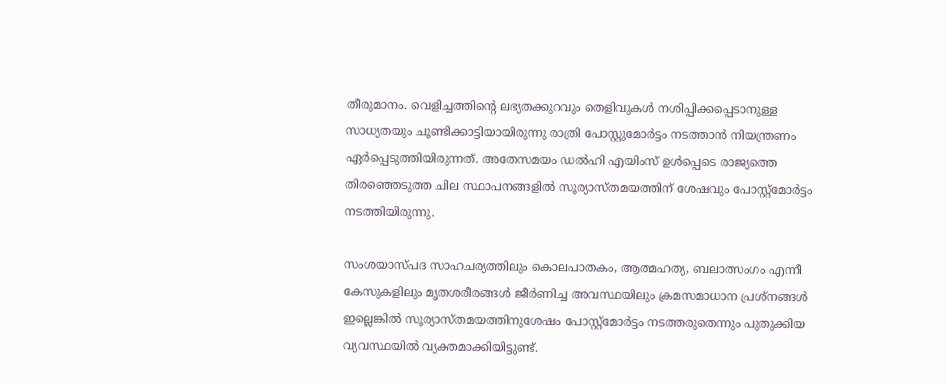തീരുമാനം. വെളിച്ചത്തിന്റെ ലഭ്യതക്കുറവും തെളിവുകൾ നശിപ്പിക്കപ്പെടാനുള്ള സാധ്യതയും ചൂണ്ടിക്കാട്ടിയായിരുന്നു രാത്രി പോസ്റ്റുമോർട്ടം നടത്താൻ നിയന്ത്രണം ഏർപ്പെടുത്തിയിരുന്നത്. അതേസമയം ഡൽഹി എയിംസ് ഉൾപ്പെടെ രാജ്യത്തെ തിരഞ്ഞെടുത്ത ചില സ്ഥാപനങ്ങളിൽ സൂര്യാസ്തമയത്തിന് ശേഷവും പോസ്റ്റ്‌മോർട്ടം നടത്തിയിരുന്നു.

സംശയാസ്പദ സാഹചര്യത്തിലും കൊലപാതകം, ആത്മഹത്യ, ബലാത്സംഗം എന്നീ കേസുകളിലും മൃതശരീരങ്ങൾ ജീർണിച്ച അവസ്ഥയിലും ക്രമസമാധാന പ്രശ്‌നങ്ങൾ ഇല്ലെങ്കിൽ സൂര്യാസ്തമയത്തിനുശേഷം പോസ്റ്റ്‌മോർട്ടം നടത്തരുതെന്നും പുതുക്കിയ വ്യവസ്ഥയിൽ വ്യക്തമാക്കിയിട്ടുണ്ട്.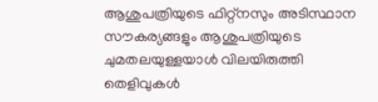ആശുപത്രിയുടെ ഫിറ്റ്നസും അടിസ്ഥാന സൗകര്യങ്ങളും ആശുപത്രിയുടെ ചുമതലയുള്ളയാൾ വിലയിരുത്തി തെളിവുകൾ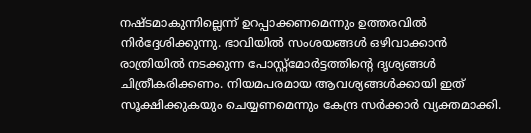നഷ്ടമാകുന്നില്ലെന്ന് ഉറപ്പാക്കണമെന്നും ഉത്തരവിൽ നിർദ്ദേശിക്കുന്നു. ഭാവിയിൽ സംശയങ്ങൾ ഒഴിവാക്കാൻ രാത്രിയിൽ നടക്കുന്ന പോസ്റ്റ്‌മോർട്ടത്തിന്റെ ദൃശ്യങ്ങൾ ചിത്രീകരിക്കണം. നിയമപരമായ ആവശ്യങ്ങൾക്കായി ഇത് സൂക്ഷിക്കുകയും ചെയ്യണമെന്നും കേന്ദ്ര സർക്കാർ വ്യക്തമാക്കി.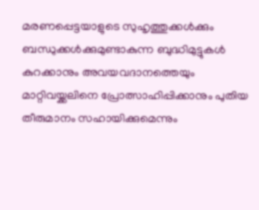മരണപ്പെട്ടയാളുടെ സുഹൃത്തുക്കൾക്കും ബന്ധുക്കൾക്കുമുണ്ടാകുന്ന ബുദ്ധിമുട്ടുകൾ കുറക്കാനും അവയവദാനത്തെയും മാറ്റിവയ്ക്കലിനെ പ്രോത്സാഹിപ്പിക്കാനും പുതിയ തീരുമാനം സഹായിക്കുമെന്നും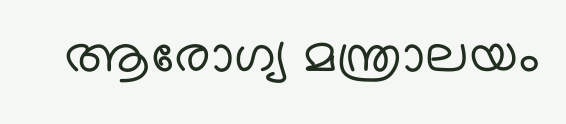ആരോഗ്യ മന്ത്രാലയം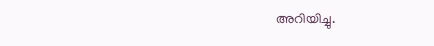അറിയിച്ചു.